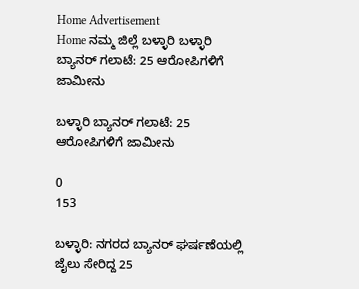Home Advertisement
Home ನಮ್ಮ ಜಿಲ್ಲೆ ಬಳ್ಳಾರಿ ಬಳ್ಳಾರಿ ಬ್ಯಾನರ್ ಗಲಾಟೆ: 25 ಆರೋಪಿಗಳಿಗೆ ಜಾಮೀನು

ಬಳ್ಳಾರಿ ಬ್ಯಾನರ್ ಗಲಾಟೆ: 25 ಆರೋಪಿಗಳಿಗೆ ಜಾಮೀನು

0
153

ಬಳ್ಳಾರಿ: ನಗರದ ಬ್ಯಾನರ್ ಘರ್ಷಣೆಯಲ್ಲಿ ಜೈಲು ಸೇರಿದ್ದ 25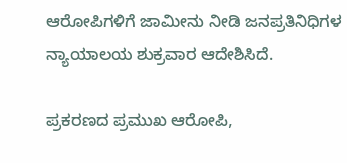ಆರೋಪಿಗಳಿಗೆ ಜಾಮೀನು ನೀಡಿ ಜನಪ್ರತಿನಿಧಿಗಳ ನ್ಯಾಯಾಲಯ ಶುಕ್ರವಾರ ಆದೇಶಿಸಿದೆ.

ಪ್ರಕರಣದ ಪ್ರಮುಖ ಆರೋಪಿ,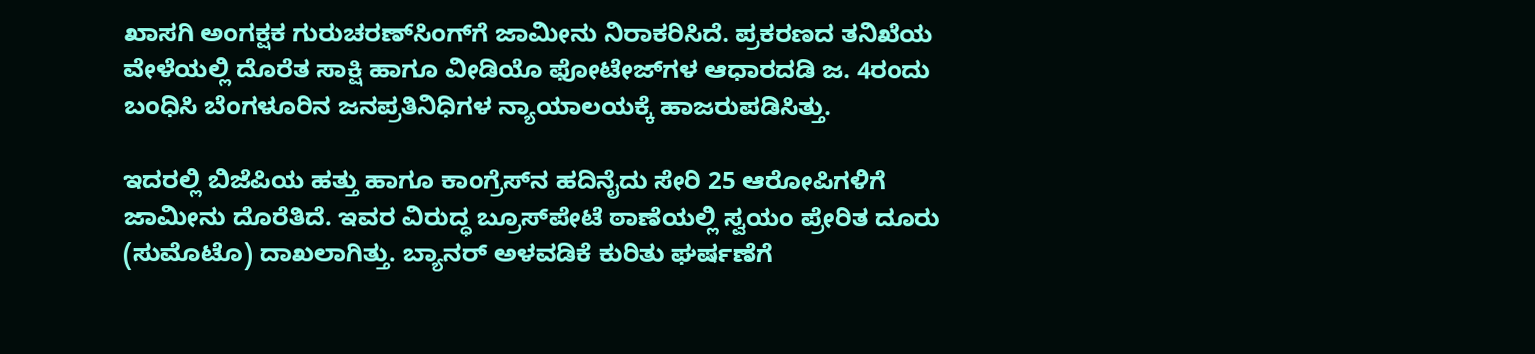ಖಾಸಗಿ ಅಂಗಕ್ಷಕ ಗುರುಚರಣ್‌ಸಿಂಗ್‌ಗೆ ಜಾಮೀನು ನಿರಾಕರಿಸಿದೆ. ಪ್ರಕರಣದ ತನಿಖೆಯ ವೇಳೆಯಲ್ಲಿ ದೊರೆತ ಸಾಕ್ಷಿ ಹಾಗೂ ವೀಡಿಯೊ ಫೋಟೇಜ್‌ಗಳ ಆಧಾರದಡಿ ಜ. 4ರಂದು ಬಂಧಿಸಿ ಬೆಂಗಳೂರಿನ ಜನಪ್ರತಿನಿಧಿಗಳ ನ್ಯಾಯಾಲಯಕ್ಕೆ ಹಾಜರುಪಡಿಸಿತ್ತು.

ಇದರಲ್ಲಿ ಬಿಜೆಪಿಯ ಹತ್ತು ಹಾಗೂ ಕಾಂಗ್ರೆಸ್‌ನ ಹದಿನೈದು ಸೇರಿ 25 ಆರೋಪಿಗಳಿಗೆ ಜಾಮೀನು ದೊರೆತಿದೆ. ಇವರ ವಿರುದ್ಧ ಬ್ರೂಸ್‌ಪೇಟೆ ಠಾಣೆಯಲ್ಲಿ ಸ್ವಯಂ ಪ್ರೇರಿತ ದೂರು (ಸುಮೊಟೊ) ದಾಖಲಾಗಿತ್ತು. ಬ್ಯಾನರ್ ಅಳವಡಿಕೆ ಕುರಿತು ಘರ್ಷಣೆಗೆ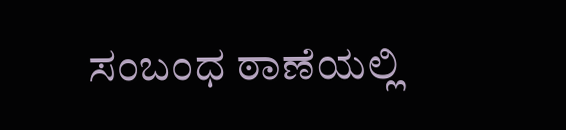ಸಂಬಂಧ ಠಾಣೆಯಲ್ಲಿ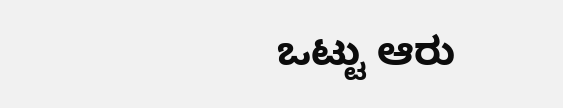ಒಟ್ಟು ಆರು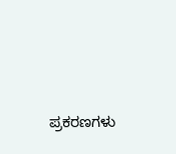ಪ್ರಕರಣಗಳು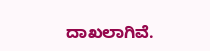ದಾಖಲಾಗಿವೆ.